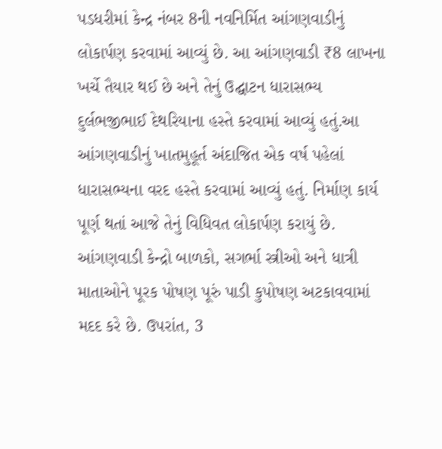પડધરીમાં કેન્દ્ર નંબર 8ની નવનિર્મિત આંગણવાડીનું લોકાર્પણ કરવામાં આવ્યું છે. આ આંગણવાડી ₹8 લાખના ખર્ચે તૈયાર થઈ છે અને તેનું ઉદ્ઘાટન ધારાસભ્ય દુર્લભજીભાઈ દેથરિયાના હસ્તે કરવામાં આવ્યું હતું.આ આંગણવાડીનું ખાતમુહૂર્ત અંદાજિત એક વર્ષ પહેલાં ધારાસભ્યના વરદ હસ્તે કરવામાં આવ્યું હતું. નિર્માણ કાર્ય પૂર્ણ થતાં આજે તેનું વિધિવત લોકાર્પણ કરાયું છે.
આંગણવાડી કેન્દ્રો બાળકો, સગર્ભા સ્ત્રીઓ અને ધાત્રી માતાઓને પૂરક પોષણ પૂરું પાડી કુપોષણ અટકાવવામાં મદદ કરે છે. ઉપરાંત, 3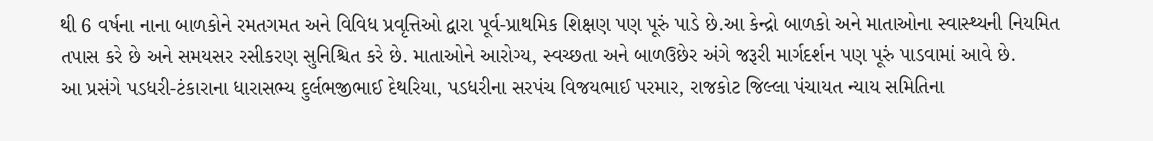થી 6 વર્ષના નાના બાળકોને રમતગમત અને વિવિધ પ્રવૃત્તિઓ દ્વારા પૂર્વ-પ્રાથમિક શિક્ષણ પણ પૂરું પાડે છે.આ કેન્દ્રો બાળકો અને માતાઓના સ્વાસ્થ્યની નિયમિત તપાસ કરે છે અને સમયસર રસીકરણ સુનિશ્ચિત કરે છે. માતાઓને આરોગ્ય, સ્વચ્છતા અને બાળઉછેર અંગે જરૂરી માર્ગદર્શન પણ પૂરું પાડવામાં આવે છે.
આ પ્રસંગે પડધરી-ટંકારાના ધારાસભ્ય દુર્લભજીભાઈ દેથરિયા, પડધરીના સરપંચ વિજયભાઈ પરમાર, રાજકોટ જિલ્લા પંચાયત ન્યાય સમિતિના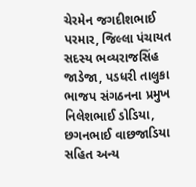ચેરમેન જગદીશભાઈ પરમાર, જિલ્લા પંચાયત સદસ્ય ભવ્યરાજસિંહ જાડેજા, પડધરી તાલુકા ભાજપ સંગઠનના પ્રમુખ નિલેશભાઈ ડોડિયા, છગનભાઈ વાછજાડિયા સહિત અન્ય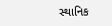સ્થાનિક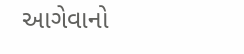આગેવાનો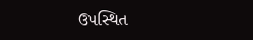ઉપસ્થિત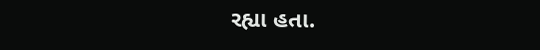રહ્યા હતા.